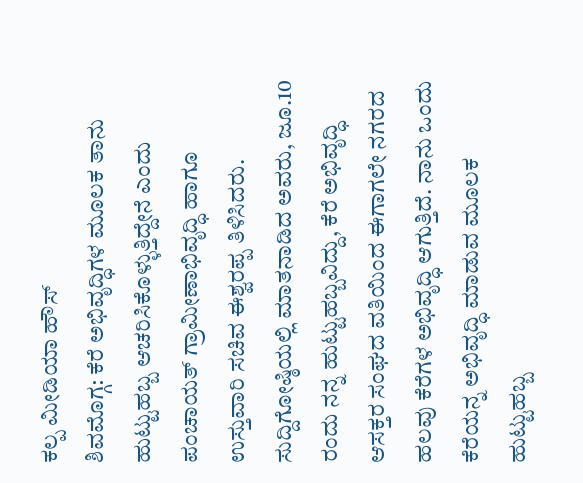ಕಲ್ಪ ಮೀಡಿಯಾ ಹೌಸ್
ಶಿವಮೊಗ್ಗ: ಕೆರೆ ಅಭಿವೃದ್ಧಿಗಳ ಮೂಲಕ ತಾನು ಹುಟ್ಟುಹಬ್ಬ ಆಚರಿಸಿಕೊಳ್ಳುತ್ತಿದ್ದೇನೆ ಎಂದು ಪಂಚಾಯತ್ ಗ್ರಾಮೀಣಾಭಿವೃದ್ಧಿ ಹಾಗೂ ಉಸ್ತುವಾರಿ ಸಚಿವ ಈಶ್ವರಪ್ಪ ತಿಳಿಸಿದರು.
ಸುದ್ದಿಗೋಷ್ಠಿಯಲ್ಲಿ ಮಾತನಾಡಿದ ಅವರು, ಜೂ.10 ರಂದು ನನ್ನ ಹುಟ್ಟುಹಬ್ಬವಿದ್ದು, ಕೆರೆ ಅಭಿವೃದ್ಧಿ ಆಸಕ್ತರ ಸಂಘದ ವತಿಯಿಂದ ಈಗಾಗಲೇ ನಗರದ ಹಲವು ಕೆರೆಗಳ ಅಭಿವೃದ್ಧಿ ಆಗುತ್ತಿದೆ. ನಾನು ಒಂದು ಕೆರೆಯನ್ನ ಅಭಿವೃದ್ಧಿ ಮಾಡುವ ಮೂಲಕ ಹುಟ್ಟುಹಬ್ಬ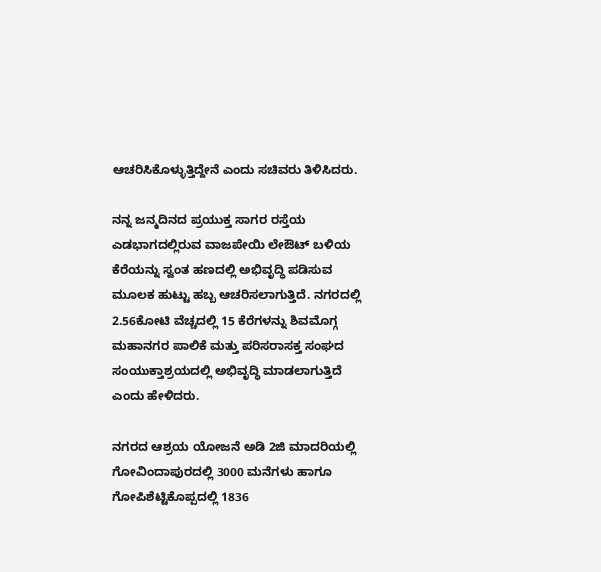ಆಚರಿಸಿಕೊಳ್ಳುತ್ತಿದ್ದೇನೆ ಎಂದು ಸಚಿವರು ತಿಳಿಸಿದರು.

ನನ್ನ ಜನ್ಮದಿನದ ಪ್ರಯುಕ್ತ ಸಾಗರ ರಸ್ತೆಯ ಎಡಭಾಗದಲ್ಲಿರುವ ವಾಜಪೇಯಿ ಲೇಔಟ್ ಬಳಿಯ ಕೆರೆಯನ್ನು ಸ್ವಂತ ಹಣದಲ್ಲಿ ಅಭಿವೃದ್ಧಿ ಪಡಿಸುವ ಮೂಲಕ ಹುಟ್ಟು ಹಬ್ಬ ಆಚರಿಸಲಾಗುತ್ತಿದೆ. ನಗರದಲ್ಲಿ 2.56ಕೋಟಿ ವೆಚ್ಚದಲ್ಲಿ 15 ಕೆರೆಗಳನ್ನು ಶಿವಮೊಗ್ಗ ಮಹಾನಗರ ಪಾಲಿಕೆ ಮತ್ತು ಪರಿಸರಾಸಕ್ತ ಸಂಘದ ಸಂಯುಕ್ತಾಶ್ರಯದಲ್ಲಿ ಅಭಿವೃದ್ಧಿ ಮಾಡಲಾಗುತ್ತಿದೆ ಎಂದು ಹೇಳಿದರು.

ನಗರದ ಆಶ್ರಯ ಯೋಜನೆ ಅಡಿ 2ಜಿ ಮಾದರಿಯಲ್ಲಿ ಗೋವಿಂದಾಪುರದಲ್ಲಿ 3000 ಮನೆಗಳು ಹಾಗೂ ಗೋಪಿಶೆಟ್ಟಿಕೊಪ್ಪದಲ್ಲಿ 1836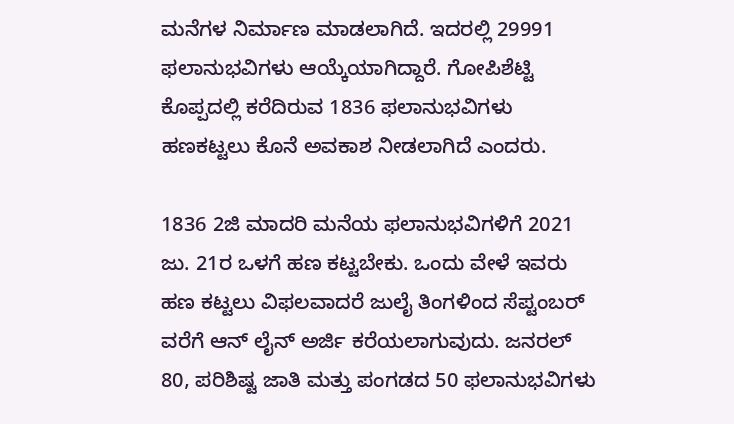ಮನೆಗಳ ನಿರ್ಮಾಣ ಮಾಡಲಾಗಿದೆ. ಇದರಲ್ಲಿ 29991 ಫಲಾನುಭವಿಗಳು ಆಯ್ಕೆಯಾಗಿದ್ದಾರೆ. ಗೋಪಿಶೆಟ್ಟಿ ಕೊಪ್ಪದಲ್ಲಿ ಕರೆದಿರುವ 1836 ಫಲಾನುಭವಿಗಳು ಹಣಕಟ್ಟಲು ಕೊನೆ ಅವಕಾಶ ನೀಡಲಾಗಿದೆ ಎಂದರು.

1836 2ಜಿ ಮಾದರಿ ಮನೆಯ ಫಲಾನುಭವಿಗಳಿಗೆ 2021 ಜು. 21ರ ಒಳಗೆ ಹಣ ಕಟ್ಟಬೇಕು. ಒಂದು ವೇಳೆ ಇವರು ಹಣ ಕಟ್ಟಲು ವಿಫಲವಾದರೆ ಜುಲೈ ತಿಂಗಳಿಂದ ಸೆಪ್ಟಂಬರ್ ವರೆಗೆ ಆನ್ ಲೈನ್ ಅರ್ಜಿ ಕರೆಯಲಾಗುವುದು. ಜನರಲ್ 80, ಪರಿಶಿಷ್ಟ ಜಾತಿ ಮತ್ತು ಪಂಗಡದ 50 ಫಲಾನುಭವಿಗಳು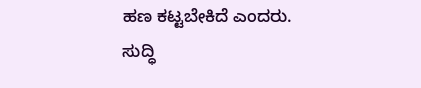ಹಣ ಕಟ್ಟಬೇಕಿದೆ ಎಂದರು.
ಸುದ್ಧಿ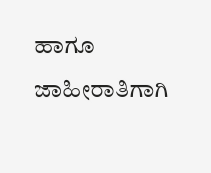ಹಾಗೂ ಜಾಹೀರಾತಿಗಾಗಿ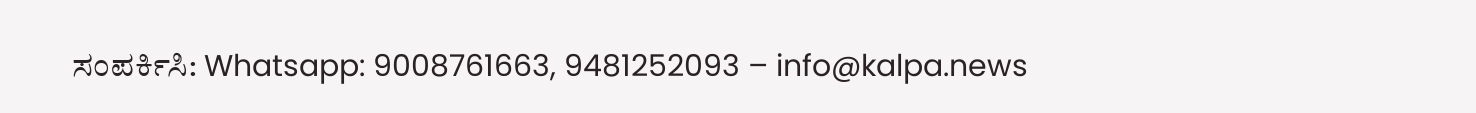ಸಂಪರ್ಕಿಸಿ: Whatsapp: 9008761663, 9481252093 – info@kalpa.news